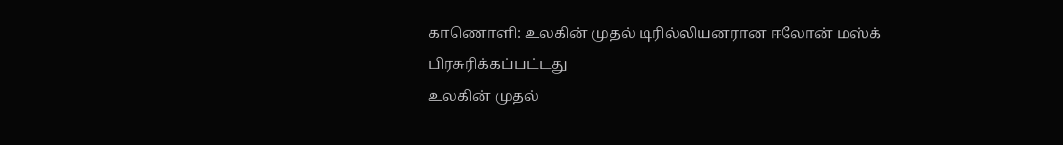காணொளி: உலகின் முதல் டிரில்லியனரான ஈலோன் மஸ்க்
பிரசுரிக்கப்பட்டது
உலகின் முதல்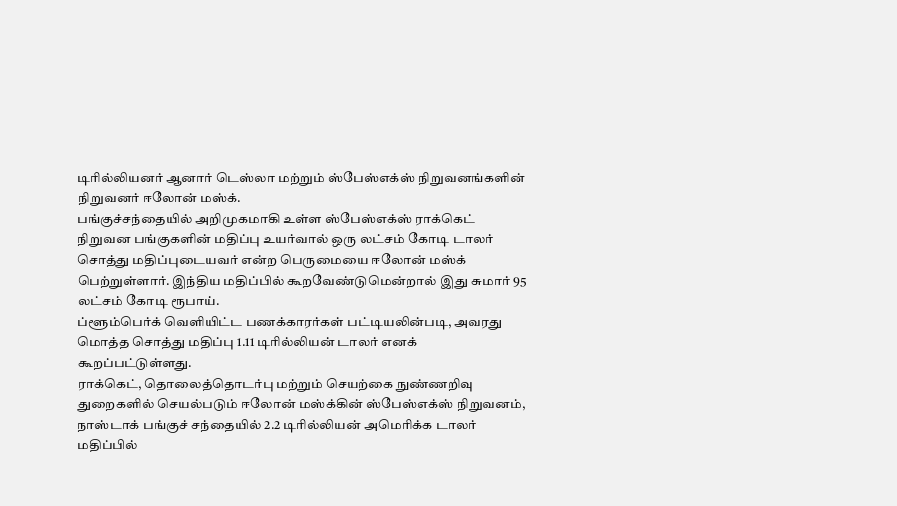டிரில்லியனர் ஆனார் டெஸ்லா மற்றும் ஸ்பேஸ்எக்ஸ் நிறுவனங்களின் நிறுவனர் ஈலோன் மஸ்க்.
பங்குச்சந்தையில் அறிமுகமாகி உள்ள ஸ்பேஸ்எக்ஸ் ராக்கெட் நிறுவன பங்குகளின் மதிப்பு உயர்வால் ஒரு லட்சம் கோடி டாலர் சொத்து மதிப்புடையவர் என்ற பெருமையை ஈலோன் மஸ்க் பெற்றுள்ளார். இந்திய மதிப்பில் கூறவேண்டுமென்றால் இது சுமார் 95 லட்சம் கோடி ரூபாய்.
ப்ளூம்பெர்க் வெளியிட்ட பணக்காரர்கள் பட்டியலின்படி, அவரது மொத்த சொத்து மதிப்பு 1.11 டிரில்லியன் டாலர் எனக் கூறப்பட்டுள்ளது.
ராக்கெட், தொலைத்தொடர்பு மற்றும் செயற்கை நுண்ணறிவு துறைகளில் செயல்படும் ஈலோன் மஸ்க்கின் ஸ்பேஸ்எக்ஸ் நிறுவனம், நாஸ்டாக் பங்குச் சந்தையில் 2.2 டிரில்லியன் அமெரிக்க டாலர் மதிப்பில்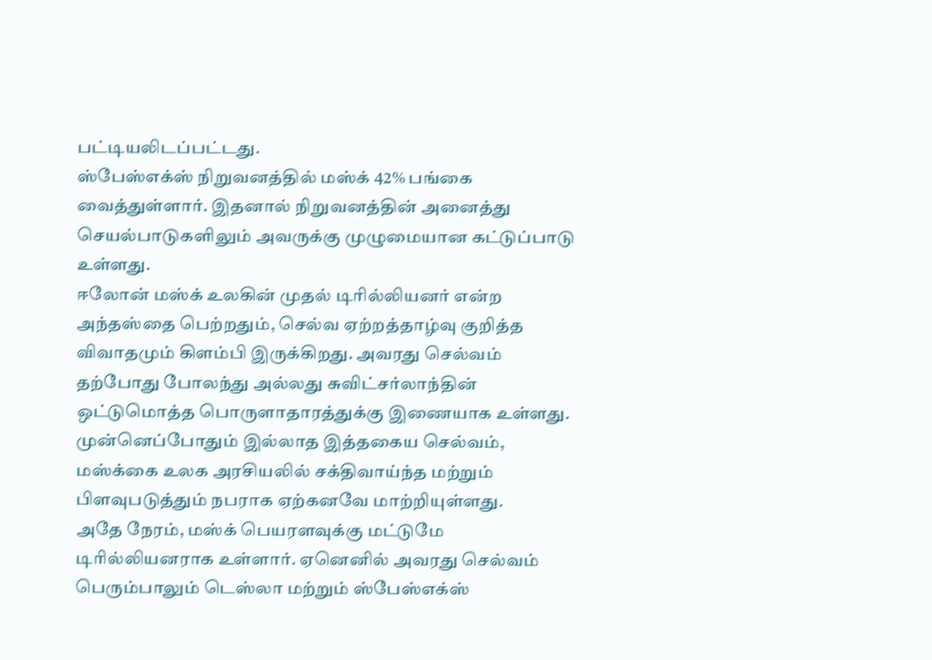பட்டியலிடப்பட்டது.
ஸ்பேஸ்எக்ஸ் நிறுவனத்தில் மஸ்க் 42% பங்கை வைத்துள்ளார். இதனால் நிறுவனத்தின் அனைத்து செயல்பாடுகளிலும் அவருக்கு முழுமையான கட்டுப்பாடு உள்ளது.
ஈலோன் மஸ்க் உலகின் முதல் டிரில்லியனர் என்ற அந்தஸ்தை பெற்றதும், செல்வ ஏற்றத்தாழ்வு குறித்த விவாதமும் கிளம்பி இருக்கிறது. அவரது செல்வம் தற்போது போலந்து அல்லது சுவிட்சர்லாந்தின் ஒட்டுமொத்த பொருளாதாரத்துக்கு இணையாக உள்ளது.
முன்னெப்போதும் இல்லாத இத்தகைய செல்வம், மஸ்க்கை உலக அரசியலில் சக்திவாய்ந்த மற்றும் பிளவுபடுத்தும் நபராக ஏற்கனவே மாற்றியுள்ளது.
அதே நேரம், மஸ்க் பெயரளவுக்கு மட்டுமே டிரில்லியனராக உள்ளார். ஏனெனில் அவரது செல்வம் பெரும்பாலும் டெஸ்லா மற்றும் ஸ்பேஸ்எக்ஸ்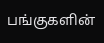பங்குகளின்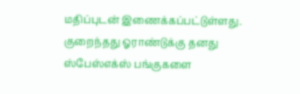மதிப்புடன் இணைக்கப்பட்டுள்ளது. குறைந்தது ஓராண்டுக்கு தனது ஸ்பேஸ்எக்ஸ் பங்குகளை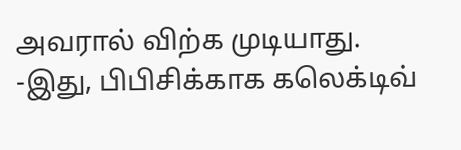அவரால் விற்க முடியாது.
-இது, பிபிசிக்காக கலெக்டிவ்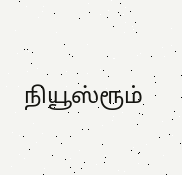நியூஸ்ரூம்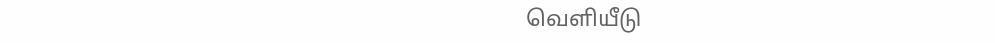வெளியீடு